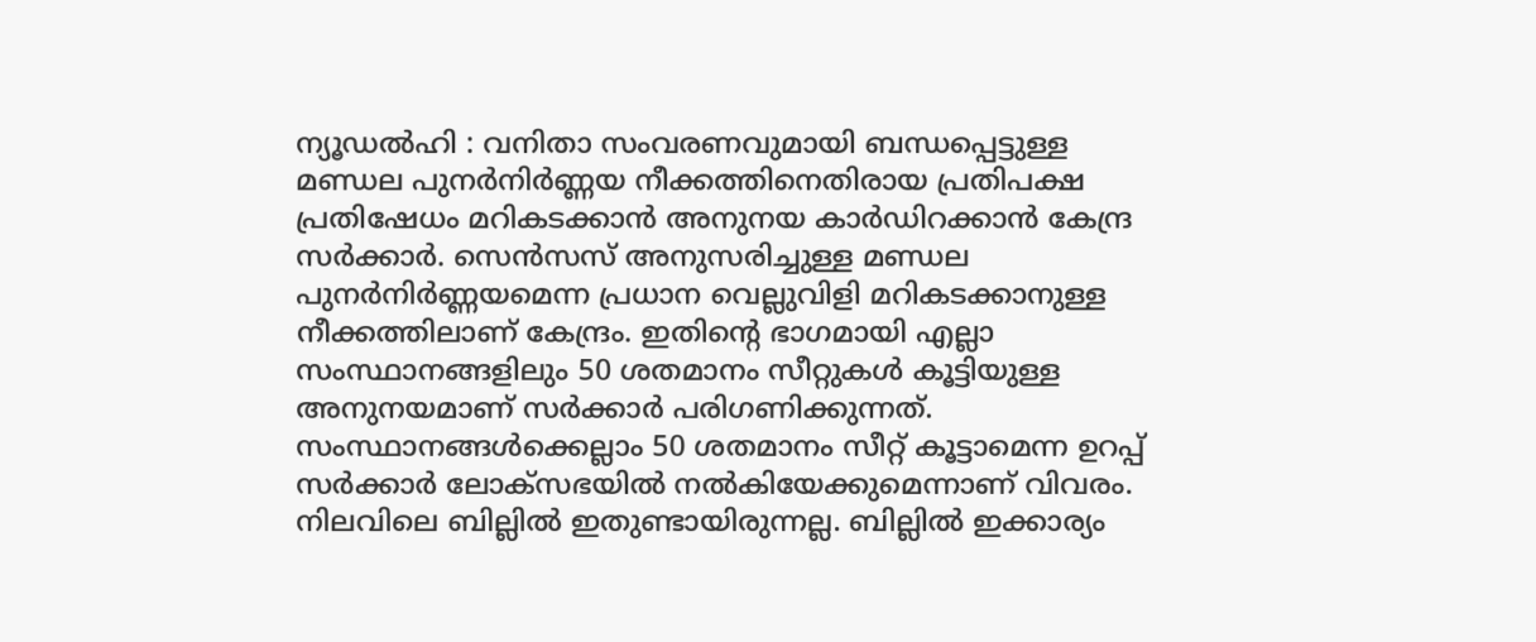ന്യൂഡൽഹി : വനിതാ സംവരണവുമായി ബന്ധപ്പെട്ടുള്ള മണ്ഡല പുനർനിർണ്ണയ നീക്കത്തിനെതിരായ പ്രതിപക്ഷ പ്രതിഷേധം മറികടക്കാൻ അനുനയ കാർഡിറക്കാൻ കേന്ദ്ര സർക്കാർ. സെൻസസ് അനുസരിച്ചുള്ള മണ്ഡല പുനർനിർണ്ണയമെന്ന പ്രധാന വെല്ലുവിളി മറികടക്കാനുള്ള നീക്കത്തിലാണ് കേന്ദ്രം. ഇതിന്റെ ഭാഗമായി എല്ലാ സംസ്ഥാനങ്ങളിലും 50 ശതമാനം സീറ്റുകൾ കൂട്ടിയുള്ള അനുനയമാണ് സർക്കാർ പരിഗണിക്കുന്നത്. സംസ്ഥാനങ്ങൾക്കെല്ലാം 50 ശതമാനം സീറ്റ് കൂട്ടാമെന്ന ഉറപ്പ് സർക്കാർ ലോക്സഭയിൽ നൽകിയേക്കുമെന്നാണ് വിവരം. നിലവിലെ ബില്ലിൽ ഇതുണ്ടായിരുന്നല്ല. ബില്ലിൽ ഇക്കാര്യം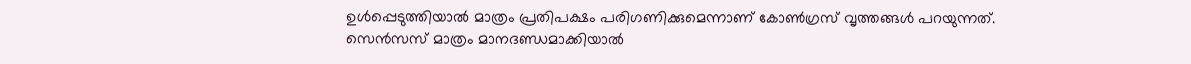ഉൾപ്പെടുത്തിയാൽ മാത്രം പ്രതിപക്ഷം പരിഗണിക്കുമെന്നാണ് കോൺഗ്രസ് വൃത്തങ്ങൾ പറയുന്നത്.
സെൻസസ് മാത്രം മാനദണ്ഡമാക്കിയാൽ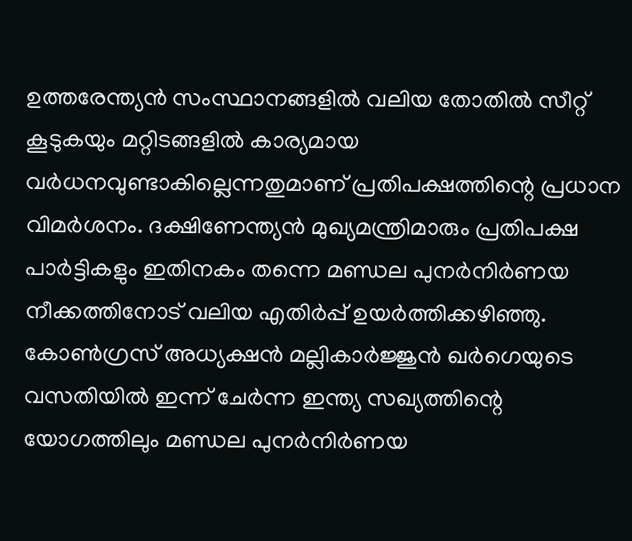ഉത്തരേന്ത്യൻ സംസ്ഥാനങ്ങളിൽ വലിയ തോതിൽ സീറ്റ് കൂടുകയും മറ്റിടങ്ങളിൽ കാര്യമായ വർധനവുണ്ടാകില്ലെന്നതുമാണ് പ്രതിപക്ഷത്തിന്റെ പ്രധാന വിമർശനം. ദക്ഷിണേന്ത്യൻ മുഖ്യമന്ത്രിമാരും പ്രതിപക്ഷ പാർട്ടികളും ഇതിനകം തന്നെ മണ്ഡല പുനർനിർണയ നീക്കത്തിനോട് വലിയ എതിർപ്പ് ഉയർത്തിക്കഴിഞ്ഞു. കോൺഗ്രസ് അധ്യക്ഷൻ മല്ലികാർജ്ജുൻ ഖർഗെയുടെ വസതിയിൽ ഇന്ന് ചേർന്ന ഇന്ത്യ സഖ്യത്തിന്റെ യോഗത്തിലും മണ്ഡല പുനർനിർണയ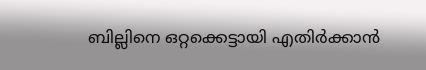ബില്ലിനെ ഒറ്റക്കെട്ടായി എതിർക്കാൻ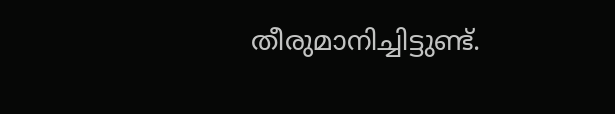തീരുമാനിച്ചിട്ടുണ്ട്.